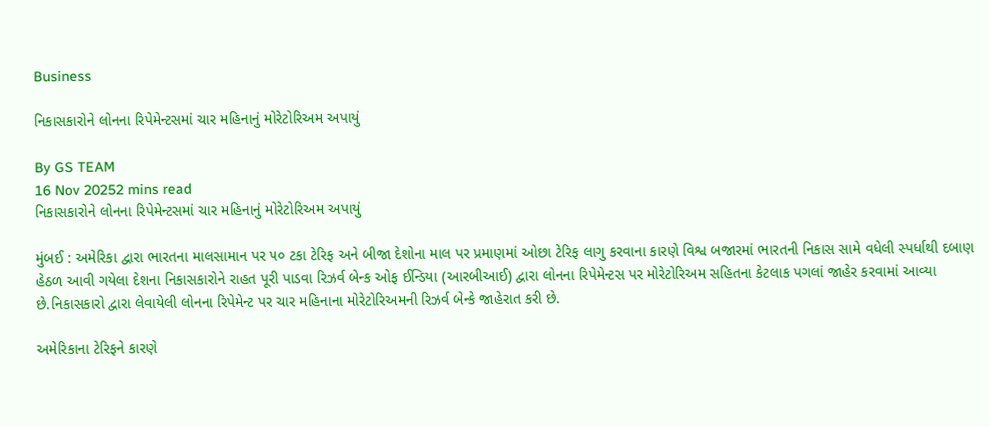Business

નિકાસકારોને લોનના રિપેમેન્ટસમાં ચાર મહિનાનું મોરેટોરિઅમ અપાયું

By GS TEAM
16 Nov 20252 mins read
નિકાસકારોને લોનના રિપેમેન્ટસમાં ચાર મહિનાનું મોરેટોરિઅમ અપાયું

મુંબઈ : અમેરિકા દ્વારા ભારતના માલસામાન પર ૫૦ ટકા ટેરિફ અને બીજા દેશોના માલ પર પ્રમાણમાં ઓછા ટેરિફ લાગુ કરવાના કારણે વિશ્વ બજારમાં ભારતની નિકાસ સામે વધેલી સ્પર્ધાથી દબાણ હેઠળ આવી ગયેલા દેશના નિકાસકારોને રાહત પૂરી પાડવા રિઝર્વ બેન્ક ઓફ ઈન્ડિયા (આરબીઆઈ) દ્વારા લોનના રિપેમેન્ટસ પર મોરેટોરિઅમ સહિતના કેટલાક પગલાં જાહેર કરવામાં આવ્યા છે.નિકાસકારો દ્વારા લેવાયેલી લોનના રિપેમેન્ટ પર ચાર મહિનાના મોરેટોરિઅમની રિઝર્વ બેન્કે જાહેરાત કરી છે.

અમેરિકાના ટેરિફને કારણે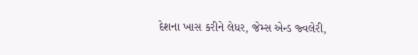દેશના ખાસ કરીને લેધર, જેમ્સ એન્ડ જ્વલેરી,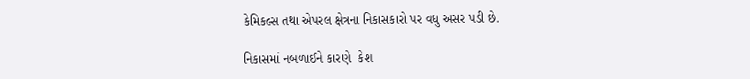કેમિકલ્સ તથા એપરલ ક્ષેત્રના નિકાસકારો પર વધુ અસર પડી છે.

નિકાસમાં નબળાઈને કારણે  કેશ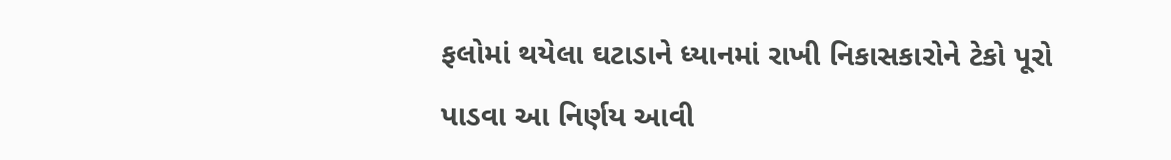ફલોમાં થયેલા ઘટાડાને ધ્યાનમાં રાખી નિકાસકારોને ટેકો પૂરો પાડવા આ નિર્ણય આવી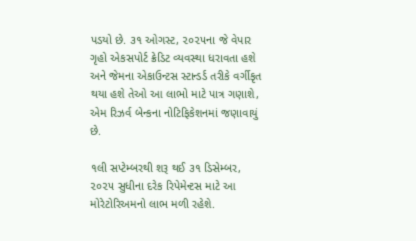પડયો છે. ૩૧ ઓગસ્ટ, ૨૦૨૫ના જે વેપાર ગૃહો એકસપોર્ટ ક્રેડિટ વ્યવસ્થા ધરાવતા હશે અને જેમના એકાઉન્ટસ સ્ટાન્ડર્ડ તરીકે વર્ગીકૃત થયા હશે તેઓ આ લાભો માટે પાત્ર ગણાશે, એમ રિઝર્વ બેન્કના નોટિફિકેશનમાં જણાવાયું છે.

૧લી સપ્ટેમ્બરથી શરૂ થઈ ૩૧ ડિસેમ્બર, ૨૦૨૫ સુધીના દરેક રિપેમેન્ટસ માટે આ મોરેટોરિઅમનો લાભ મળી રહેશે.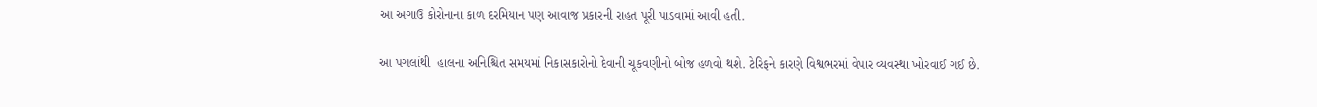આ અગાઉ કોરોનાના કાળ દરમિયાન પણ આવાજ પ્રકારની રાહત પૂરી પાડવામાં આવી હતી.

આ પગલાંથી  હાલના અનિશ્ચિત સમયમાં નિકાસકારોનો દેવાની ચૂકવણીનો બોજ હળવો થશે. ટેરિફને કારણે વિશ્વભરમાં વેપાર વ્યવસ્થા ખોરવાઈ ગઈ છે.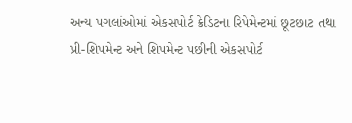અન્ય પગલાંઓમાં એકસપોર્ટ ક્રેડિટના રિપેમેન્ટમાં છૂટછાટ તથા પ્રી-શિપમેન્ટ અને શિપમેન્ટ પછીની એકસપોર્ટ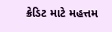ક્રેડિટ માટે મહત્તમ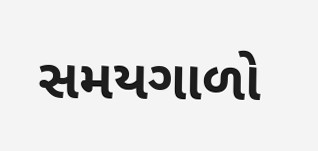સમયગાળો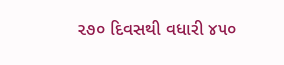૨૭૦ દિવસથી વધારી ૪૫૦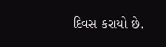દિવસ કરાયો છે.